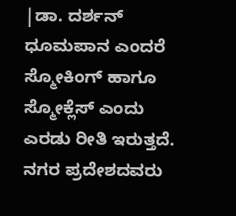|ಡಾ. ದರ್ಶನ್
ಧೂಮಪಾನ ಎಂದರೆ ಸ್ಮೋಕಿಂಗ್ ಹಾಗೂ ಸ್ಮೋಕ್ಲೆಸ್ ಎಂದು ಎರಡು ರೀತಿ ಇರುತ್ತದೆ. ನಗರ ಪ್ರದೇಶದವರು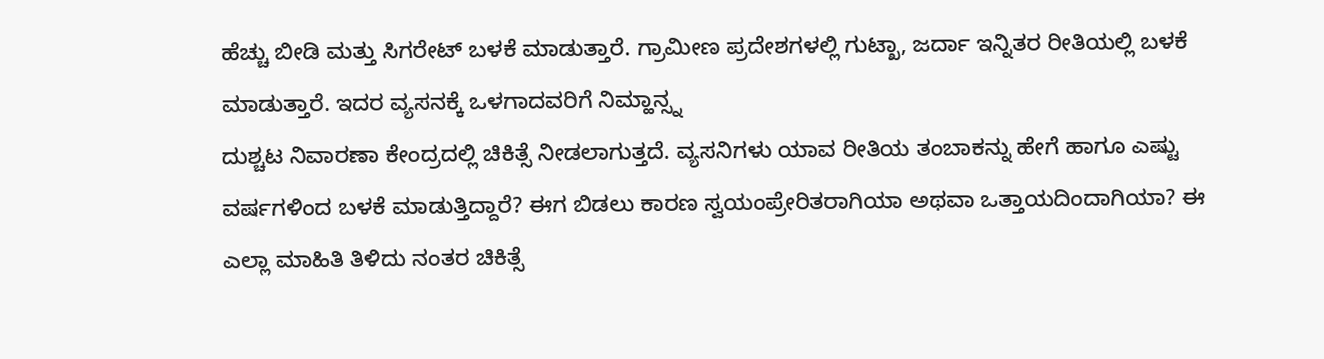ಹೆಚ್ಚು ಬೀಡಿ ಮತ್ತು ಸಿಗರೇಟ್ ಬಳಕೆ ಮಾಡುತ್ತಾರೆ. ಗ್ರಾಮೀಣ ಪ್ರದೇಶಗಳಲ್ಲಿ ಗುಟ್ಖಾ, ಜರ್ದಾ ಇನ್ನಿತರ ರೀತಿಯಲ್ಲಿ ಬಳಕೆ ಮಾಡುತ್ತಾರೆ. ಇದರ ವ್ಯಸನಕ್ಕೆ ಒಳಗಾದವರಿಗೆ ನಿಮ್ಹಾನ್ಸ್ನ
ದುಶ್ಚಟ ನಿವಾರಣಾ ಕೇಂದ್ರದಲ್ಲಿ ಚಿಕಿತ್ಸೆ ನೀಡಲಾಗುತ್ತದೆ. ವ್ಯಸನಿಗಳು ಯಾವ ರೀತಿಯ ತಂಬಾಕನ್ನು ಹೇಗೆ ಹಾಗೂ ಎಷ್ಟು ವರ್ಷಗಳಿಂದ ಬಳಕೆ ಮಾಡುತ್ತಿದ್ದಾರೆ? ಈಗ ಬಿಡಲು ಕಾರಣ ಸ್ವಯಂಪ್ರೇರಿತರಾಗಿಯಾ ಅಥವಾ ಒತ್ತಾಯದಿಂದಾಗಿಯಾ? ಈ ಎಲ್ಲಾ ಮಾಹಿತಿ ತಿಳಿದು ನಂತರ ಚಿಕಿತ್ಸೆ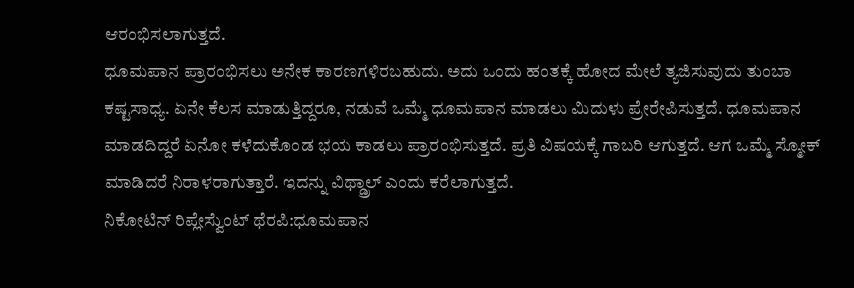ಆರಂಭಿಸಲಾಗುತ್ತದೆ.
ಧೂಮಪಾನ ಪ್ರಾರಂಭಿಸಲು ಅನೇಕ ಕಾರಣಗಳಿರಬಹುದು. ಅದು ಒಂದು ಹಂತಕ್ಕೆ ಹೋದ ಮೇಲೆ ತ್ಯಜಿಸುವುದು ತುಂಬಾ ಕಷ್ಟಸಾಧ್ಯ. ಏನೇ ಕೆಲಸ ಮಾಡುತ್ತಿದ್ದರೂ, ನಡುವೆ ಒಮ್ಮೆ ಧೂಮಪಾನ ಮಾಡಲು ಮಿದುಳು ಪ್ರೇರೇಪಿಸುತ್ತದೆ. ಧೂಮಪಾನ ಮಾಡದಿದ್ದರೆ ಏನೋ ಕಳೆದುಕೊಂಡ ಭಯ ಕಾಡಲು ಪ್ರಾರಂಭಿಸುತ್ತದೆ. ಪ್ರತಿ ವಿಷಯಕ್ಕೆ ಗಾಬರಿ ಆಗುತ್ತದೆ. ಆಗ ಒಮ್ಮೆ ಸ್ಮೋಕ್ ಮಾಡಿದರೆ ನಿರಾಳರಾಗುತ್ತಾರೆ. ಇದನ್ನು ವಿಥ್ಡ್ರಾಲ್ ಎಂದು ಕರೆಲಾಗುತ್ತದೆ.
ನಿಕೋಟಿನ್ ರಿಪ್ಲೇಸ್ವೆುಂಟ್ ಥೆರಪಿ:ಧೂಮಪಾನ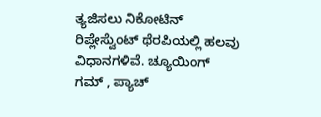ತ್ಯಜಿಸಲು ನಿಕೋಟಿನ್ ರಿಪ್ಲೇಸ್ವೆುಂಟ್ ಥೆರಪಿಯಲ್ಲಿ ಹಲವು ವಿಧಾನಗಳಿವೆ. ಚ್ಯೂಯಿಂಗ್ ಗಮ್ , ಪ್ಯಾಚ್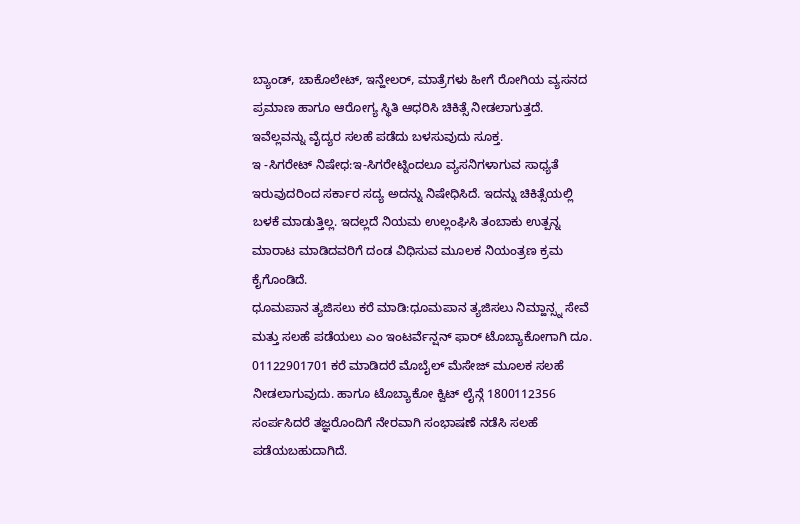ಬ್ಯಾಂಡ್, ಚಾಕೊಲೇಟ್, ಇನ್ಹೇಲರ್, ಮಾತ್ರೆಗಳು ಹೀಗೆ ರೋಗಿಯ ವ್ಯಸನದ ಪ್ರಮಾಣ ಹಾಗೂ ಆರೋಗ್ಯ ಸ್ಥಿತಿ ಆಧರಿಸಿ ಚಿಕಿತ್ಸೆ ನೀಡಲಾಗುತ್ತದೆ. ಇವೆಲ್ಲವನ್ನು ವೈದ್ಯರ ಸಲಹೆ ಪಡೆದು ಬಳಸುವುದು ಸೂಕ್ತ.
ಇ -ಸಿಗರೇಟ್ ನಿಷೇಧ:ಇ-ಸಿಗರೇಟ್ನಿಂದಲೂ ವ್ಯಸನಿಗಳಾಗುವ ಸಾಧ್ಯತೆ ಇರುವುದರಿಂದ ಸರ್ಕಾರ ಸದ್ಯ ಅದನ್ನು ನಿಷೇಧಿಸಿದೆ. ಇದನ್ನು ಚಿಕಿತ್ಸೆಯಲ್ಲಿ ಬಳಕೆ ಮಾಡುತ್ತಿಲ್ಲ. ಇದಲ್ಲದೆ ನಿಯಮ ಉಲ್ಲಂಘಿಸಿ ತಂಬಾಕು ಉತ್ಪನ್ನ ಮಾರಾಟ ಮಾಡಿದವರಿಗೆ ದಂಡ ವಿಧಿಸುವ ಮೂಲಕ ನಿಯಂತ್ರಣ ಕ್ರಮ ಕೈಗೊಂಡಿದೆ.
ಧೂಮಪಾನ ತ್ಯಜಿಸಲು ಕರೆ ಮಾಡಿ:ಧೂಮಪಾನ ತ್ಯಜಿಸಲು ನಿಮ್ಹಾನ್ಸ್ನ ಸೇವೆ ಮತ್ತು ಸಲಹೆ ಪಡೆಯಲು ಎಂ ಇಂಟರ್ವೆನ್ಷನ್ ಫಾರ್ ಟೊಬ್ಯಾಕೋಗಾಗಿ ದೂ. 01122901701 ಕರೆ ಮಾಡಿದರೆ ಮೊಬೈಲ್ ಮೆಸೇಜ್ ಮೂಲಕ ಸಲಹೆ ನೀಡಲಾಗುವುದು. ಹಾಗೂ ಟೊಬ್ಯಾಕೋ ಕ್ವಿಟ್ ಲೈನ್ಗೆ 1800112356 ಸಂರ್ಪಸಿದರೆ ತಜ್ಞರೊಂದಿಗೆ ನೇರವಾಗಿ ಸಂಭಾಷಣೆ ನಡೆಸಿ ಸಲಹೆ ಪಡೆಯಬಹುದಾಗಿದೆ.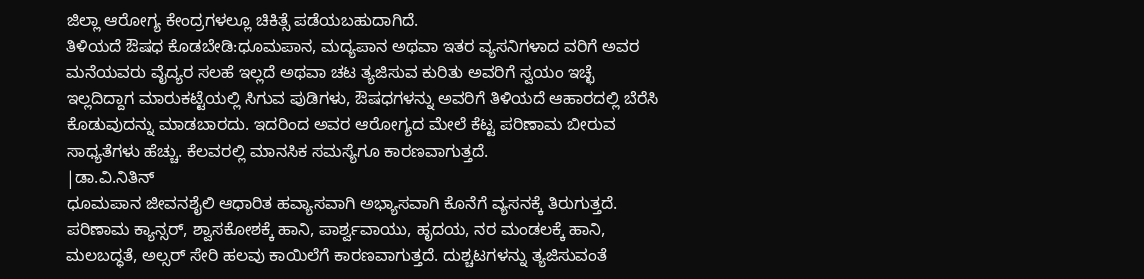ಜಿಲ್ಲಾ ಆರೋಗ್ಯ ಕೇಂದ್ರಗಳಲ್ಲೂ ಚಿಕಿತ್ಸೆ ಪಡೆಯಬಹುದಾಗಿದೆ.
ತಿಳಿಯದೆ ಔಷಧ ಕೊಡಬೇಡಿ:ಧೂಮಪಾನ, ಮದ್ಯಪಾನ ಅಥವಾ ಇತರ ವ್ಯಸನಿಗಳಾದ ವರಿಗೆ ಅವರ ಮನೆಯವರು ವೈದ್ಯರ ಸಲಹೆ ಇಲ್ಲದೆ ಅಥವಾ ಚಟ ತ್ಯಜಿಸುವ ಕುರಿತು ಅವರಿಗೆ ಸ್ವಯಂ ಇಚ್ಛೆ ಇಲ್ಲದಿದ್ದಾಗ ಮಾರುಕಟ್ಟೆಯಲ್ಲಿ ಸಿಗುವ ಪುಡಿಗಳು, ಔಷಧಗಳನ್ನು ಅವರಿಗೆ ತಿಳಿಯದೆ ಆಹಾರದಲ್ಲಿ ಬೆರೆಸಿ ಕೊಡುವುದನ್ನು ಮಾಡಬಾರದು. ಇದರಿಂದ ಅವರ ಆರೋಗ್ಯದ ಮೇಲೆ ಕೆಟ್ಟ ಪರಿಣಾಮ ಬೀರುವ ಸಾಧ್ಯತೆಗಳು ಹೆಚ್ಚು. ಕೆಲವರಲ್ಲಿ ಮಾನಸಿಕ ಸಮಸ್ಯೆಗೂ ಕಾರಣವಾಗುತ್ತದೆ.
|ಡಾ.ವಿ.ನಿತಿನ್
ಧೂಮಪಾನ ಜೀವನಶೈಲಿ ಆಧಾರಿತ ಹವ್ಯಾಸವಾಗಿ ಅಭ್ಯಾಸವಾಗಿ ಕೊನೆಗೆ ವ್ಯಸನಕ್ಕೆ ತಿರುಗುತ್ತದೆ. ಪರಿಣಾಮ ಕ್ಯಾನ್ಸರ್, ಶ್ವಾಸಕೋಶಕ್ಕೆ ಹಾನಿ, ಪಾರ್ಶ್ವವಾಯು, ಹೃದಯ, ನರ ಮಂಡಲಕ್ಕೆ ಹಾನಿ, ಮಲಬದ್ಧತೆ, ಅಲ್ಸರ್ ಸೇರಿ ಹಲವು ಕಾಯಿಲೆಗೆ ಕಾರಣವಾಗುತ್ತದೆ. ದುಶ್ಚಟಗಳನ್ನು ತ್ಯಜಿಸುವಂತೆ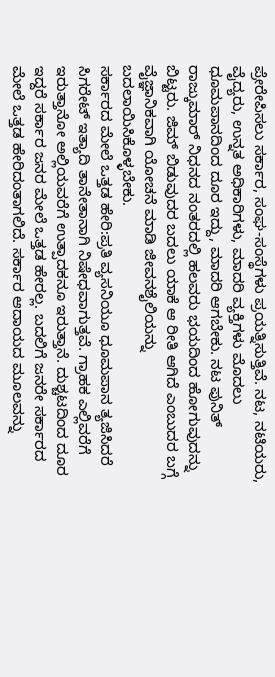ಪ್ರೇರೇಪಿಸಲು ಸರ್ಕಾರ, ಸಂಘ-ಸಂಸ್ಥೆಗಳು ಪ್ರಯತ್ನಿಸುತ್ತಿವೆ. ನಟ, ನಟಿಯರು, ವೈದ್ಯರು, ಉನ್ನತ ಅಧಿಕಾರಿಗಳು, ಮಾದರಿ ವ್ಯಕ್ತಿಗಳು ಮೊದಲು ಧೂಮಪಾನದಿಂದ ದೂರ ಇದ್ದು, ಮಾದರಿ ಆಗಬೇಕು. ನಟ ಪುನಿತ್ ರಾಜ್ಕುಮಾರ್ ನಿಧನದ ನಂತರದಲ್ಲಿ ಹಲವರು ಭಯದಿಂದ ಹೋಗುವುದನ್ನು ಬಿಟ್ಟರು. ಜಿಮ್ ಬಿಡುವುದರ ಬದಲು ಯಾಕೆ ಆ ರೀತಿ ಆಗಿದೆ ಎಂಬುದರ ಬಗ್ಗೆ ವೈಜ್ಞಾನಿಕವಾಗಿ ಯೋಚನೆ ಮಾಡಿ ಜೀವನಶೈಲಿಯನ್ನು ಬದಲಾಯಿಸಿಕೊಳ್ಳಬೇಕು.
ಸರ್ಕಾರದ ಮೇಲೆ ಒತ್ತಡ ಹೇರಿ:ಪ್ರತಿ ವ್ಯಸನಿಯೂ ಧೂಮಪಾನ ತ್ಯಜಿಸಿದರೆ ಸಿಗರೇಟ್ ಇತ್ಯಾದಿ ತಾನೇತಾನಾಗಿ ನಿಷೇಧವಾಗುತ್ತವೆ. ಗ್ರಾಹಕ ಎಲ್ಲಿವರೆಗೆ ಇರುತ್ತಾನೋ ಅಲ್ಲಿಯವರೆಗೆ ಉತ್ಪಾದಕನೂ ಇರುತ್ತಾನೆ. ದುಶ್ಚಟದಿಂದ ದೂರ ಇದ್ದರೆ ಸರ್ಕಾರ ಜನರ ಮೇಲೆ ಒತ್ತಡ ಹೇರಲ್ಲ. ಬದಲಿಗೆ ಜನರೇ ಸರ್ಕಾರದ ಮೇಲೆ ಒತ್ತಡ ಹೇರಿದಂತಾಗಲಿದೆ. ಸರ್ಕಾರ ಆದಾಯದ ಮೂಲವನ್ನು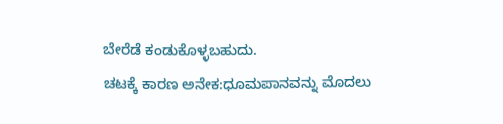ಬೇರೆಡೆ ಕಂಡುಕೊಳ್ಳಬಹುದು.
ಚಟಕ್ಕೆ ಕಾರಣ ಅನೇಕ:ಧೂಮಪಾನವನ್ನು ಮೊದಲು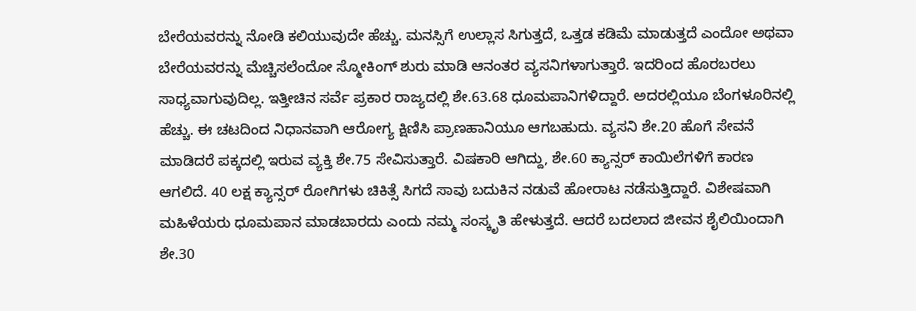ಬೇರೆಯವರನ್ನು ನೋಡಿ ಕಲಿಯುವುದೇ ಹೆಚ್ಚು. ಮನಸ್ಸಿಗೆ ಉಲ್ಲಾಸ ಸಿಗುತ್ತದೆ, ಒತ್ತಡ ಕಡಿಮೆ ಮಾಡುತ್ತದೆ ಎಂದೋ ಅಥವಾ ಬೇರೆಯವರನ್ನು ಮೆಚ್ಚಿಸಲೆಂದೋ ಸ್ಮೋಕಿಂಗ್ ಶುರು ಮಾಡಿ ಆನಂತರ ವ್ಯಸನಿಗಳಾಗುತ್ತಾರೆ. ಇದರಿಂದ ಹೊರಬರಲು ಸಾಧ್ಯವಾಗುವುದಿಲ್ಲ. ಇತ್ತೀಚಿನ ಸರ್ವೆ ಪ್ರಕಾರ ರಾಜ್ಯದಲ್ಲಿ ಶೇ.63.68 ಧೂಮಪಾನಿಗಳಿದ್ದಾರೆ. ಅದರಲ್ಲಿಯೂ ಬೆಂಗಳೂರಿನಲ್ಲಿ ಹೆಚ್ಚು. ಈ ಚಟದಿಂದ ನಿಧಾನವಾಗಿ ಆರೋಗ್ಯ ಕ್ಷಿಣಿಸಿ ಪ್ರಾಣಹಾನಿಯೂ ಆಗಬಹುದು. ವ್ಯಸನಿ ಶೇ.20 ಹೊಗೆ ಸೇವನೆ ಮಾಡಿದರೆ ಪಕ್ಕದಲ್ಲಿ ಇರುವ ವ್ಯಕ್ತಿ ಶೇ.75 ಸೇವಿಸುತ್ತಾರೆ. ವಿಷಕಾರಿ ಆಗಿದ್ದು, ಶೇ.60 ಕ್ಯಾನ್ಸರ್ ಕಾಯಿಲೆಗಳಿಗೆ ಕಾರಣ ಆಗಲಿದೆ. 40 ಲಕ್ಷ ಕ್ಯಾನ್ಸರ್ ರೋಗಿಗಳು ಚಿಕಿತ್ಸೆ ಸಿಗದೆ ಸಾವು ಬದುಕಿನ ನಡುವೆ ಹೋರಾಟ ನಡೆಸುತ್ತಿದ್ದಾರೆ. ವಿಶೇಷವಾಗಿ ಮಹಿಳೆಯರು ಧೂಮಪಾನ ಮಾಡಬಾರದು ಎಂದು ನಮ್ಮ ಸಂಸ್ಕೃತಿ ಹೇಳುತ್ತದೆ. ಆದರೆ ಬದಲಾದ ಜೀವನ ಶೈಲಿಯಿಂದಾಗಿ ಶೇ.30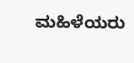ಮಹಿಳೆಯರು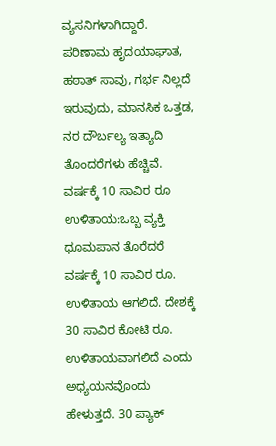ವ್ಯಸನಿಗಳಾಗಿದ್ದಾರೆ. ಪರಿಣಾಮ ಹೃದಯಾಘಾತ, ಹಠಾತ್ ಸಾವು, ಗರ್ಭ ನಿಲ್ಲದೆ ಇರುವುದು, ಮಾನಸಿಕ ಒತ್ತಡ, ನರ ದೌರ್ಬಲ್ಯ ಇತ್ಯಾದಿ ತೊಂದರೆಗಳು ಹೆಚ್ಚಿವೆ.
ವರ್ಷಕ್ಕೆ 10 ಸಾವಿರ ರೂ ಉಳಿತಾಯ:ಒಬ್ಬ ವ್ಯಕ್ತಿ ಧೂಮಪಾನ ತೊರೆದರೆ ವರ್ಷಕ್ಕೆ 10 ಸಾವಿರ ರೂ. ಉಳಿತಾಯ ಆಗಲಿದೆ. ದೇಶಕ್ಕೆ 30 ಸಾವಿರ ಕೋಟಿ ರೂ. ಉಳಿತಾಯವಾಗಲಿದೆ ಎಂದು ಅಧ್ಯಯನವೊಂದು ಹೇಳುತ್ತದೆ. 30 ಪ್ಯಾಕ್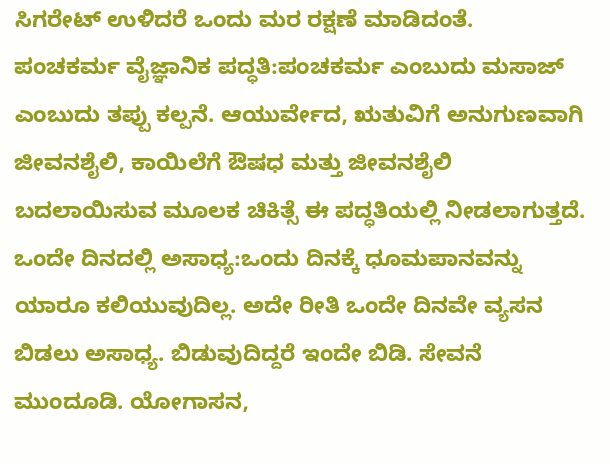ಸಿಗರೇಟ್ ಉಳಿದರೆ ಒಂದು ಮರ ರಕ್ಷಣೆ ಮಾಡಿದಂತೆ.
ಪಂಚಕರ್ಮ ವೈಜ್ಞಾನಿಕ ಪದ್ಧತಿ:ಪಂಚಕರ್ಮ ಎಂಬುದು ಮಸಾಜ್ ಎಂಬುದು ತಪ್ಪು ಕಲ್ಪನೆ. ಆಯುರ್ವೇದ, ಋತುವಿಗೆ ಅನುಗುಣವಾಗಿ ಜೀವನಶೈಲಿ, ಕಾಯಿಲೆಗೆ ಔಷಧ ಮತ್ತು ಜೀವನಶೈಲಿ ಬದಲಾಯಿಸುವ ಮೂಲಕ ಚಿಕಿತ್ಸೆ ಈ ಪದ್ಧತಿಯಲ್ಲಿ ನೀಡಲಾಗುತ್ತದೆ.
ಒಂದೇ ದಿನದಲ್ಲಿ ಅಸಾಧ್ಯ:ಒಂದು ದಿನಕ್ಕೆ ಧೂಮಪಾನವನ್ನು ಯಾರೂ ಕಲಿಯುವುದಿಲ್ಲ. ಅದೇ ರೀತಿ ಒಂದೇ ದಿನವೇ ವ್ಯಸನ ಬಿಡಲು ಅಸಾಧ್ಯ. ಬಿಡುವುದಿದ್ದರೆ ಇಂದೇ ಬಿಡಿ. ಸೇವನೆ ಮುಂದೂಡಿ. ಯೋಗಾಸನ,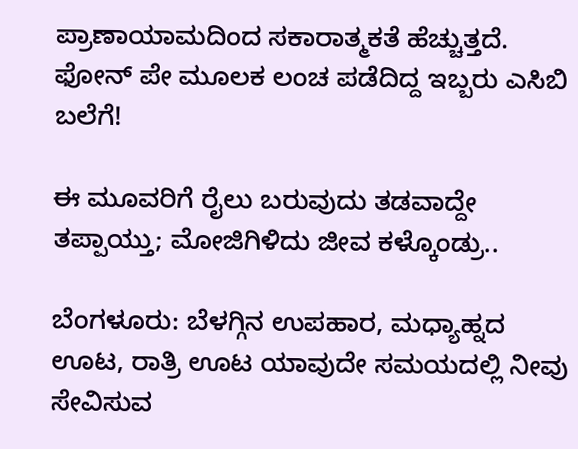ಪ್ರಾಣಾಯಾಮದಿಂದ ಸಕಾರಾತ್ಮಕತೆ ಹೆಚ್ಚುತ್ತದೆ.
ಫೋನ್ ಪೇ ಮೂಲಕ ಲಂಚ ಪಡೆದಿದ್ದ ಇಬ್ಬರು ಎಸಿಬಿ ಬಲೆಗೆ!

ಈ ಮೂವರಿಗೆ ರೈಲು ಬರುವುದು ತಡವಾದ್ದೇ ತಪ್ಪಾಯ್ತು; ಮೋಜಿಗಿಳಿದು ಜೀವ ಕಳ್ಕೊಂಡ್ರು..

ಬೆಂಗಳೂರು: ಬೆಳಗ್ಗಿನ ಉಪಹಾರ, ಮಧ್ಯಾಹ್ನದ ಊಟ, ರಾತ್ರಿ ಊಟ ಯಾವುದೇ ಸಮಯದಲ್ಲಿ ನೀವು ಸೇವಿಸುವ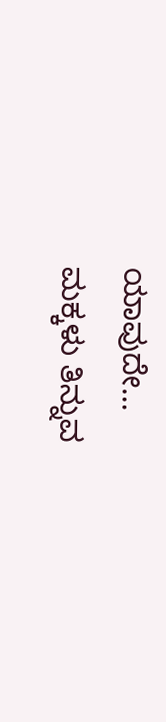ಯಾವುದೇ…
ಮಕ್ಕಳು ತಿನ್ನುವ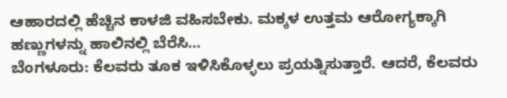ಆಹಾರದಲ್ಲಿ ಹೆಚ್ಚಿನ ಕಾಳಜಿ ವಹಿಸಬೇಕು. ಮಕ್ಕಳ ಉತ್ತಮ ಆರೋಗ್ಯಕ್ಕಾಗಿ ಹಣ್ಣುಗಳನ್ನು ಹಾಲಿನಲ್ಲಿ ಬೆರೆಸಿ…
ಬೆಂಗಳೂರು: ಕೆಲವರು ತೂಕ ಇಳಿಸಿಕೊಳ್ಳಲು ಪ್ರಯತ್ನಿಸುತ್ತಾರೆ. ಆದರೆ, ಕೆಲವರು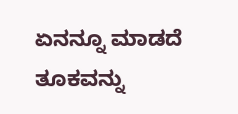ಏನನ್ನೂ ಮಾಡದೆ ತೂಕವನ್ನು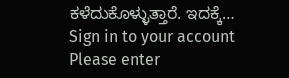ಕಳೆದುಕೊಳ್ಳುತ್ತಾರೆ. ಇದಕ್ಕೆ…
Sign in to your account
Please enter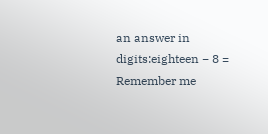an answer in digits:eighteen − 8 =
Remember me